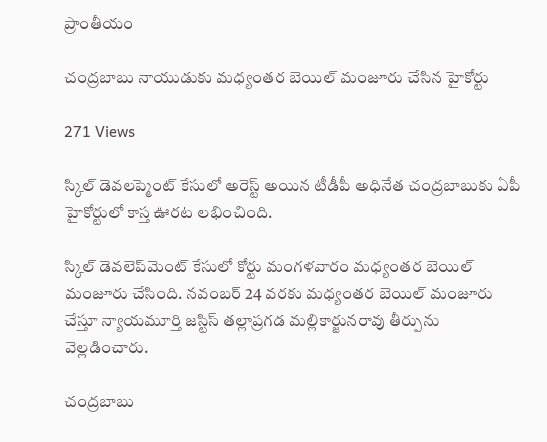ప్రాంతీయం

చంద్రబాబు నాయుడుకు మధ్యంతర బెయిల్ మంజూరు చేసిన హైకోర్టు

271 Views

స్కిల్ డెవలప్మెంట్ కేసులో అరెస్ట్ అయిన టీడీపీ అధినేత చంద్రబాబుకు ఏపీ హైకోర్టులో కాస్త ఊరట లభించింది.

స్కిల్ డెవలెప్‌మెంట్ కేసులో కోర్టు మంగళవారం మధ్యంతర బెయిల్ మంజూరు చేసింది. నవంబర్ 24 వరకు మధ్యంతర బెయిల్ మంజూరు చేస్తూ న్యాయమూర్తి జస్టిస్‌ తల్లాప్రగడ మల్లికార్జునరావు తీర్పును వెల్లడించారు.

చంద్రబాబు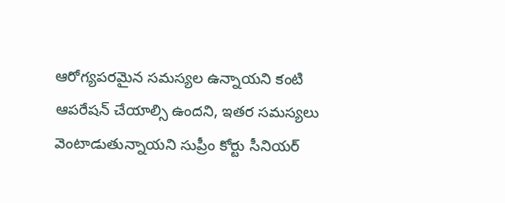ఆరోగ్యపరమైన సమస్యల ఉన్నాయని కంటి ఆపరేషన్ చేయాల్సి ఉందని, ఇతర సమస్యలు వెంటాడుతున్నాయని సుప్రీం కోర్టు సీనియర్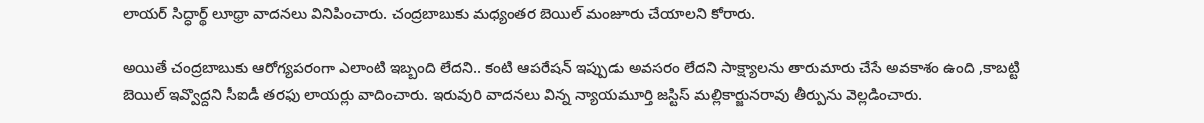లాయర్ సిద్ధార్థ్ లూథ్రా వాదనలు వినిపించారు. చంద్రబాబుకు మధ్యంతర బెయిల్ మంజూరు చేయాలని కోరారు.

అయితే చంద్రబాబుకు ఆరోగ్యపరంగా ఎలాంటి ఇబ్బంది లేదని.. కంటి ఆపరేషన్ ఇప్పుడు అవసరం లేదని సాక్ష్యాలను తారుమారు చేసే అవకాశం ఉంది ,కాబట్టి బెయిల్ ఇవ్వొద్దని సీఐడీ తరఫు లాయర్లు వాదించారు. ఇరువురి వాదనలు విన్న న్యాయమూర్తి జస్టిస్ మల్లికార్జునరావు తీర్పును వెల్లడించారు.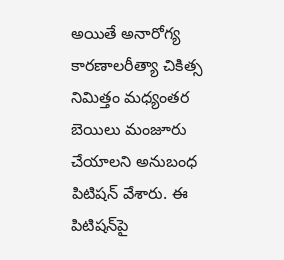అయితే అనారోగ్య కారణాలరీత్యా చికిత్స నిమిత్తం మధ్యంతర బెయిలు మంజూరు చేయాలని అనుబంధ పిటిషన్‌ వేశారు. ఈ పిటిషన్‌పై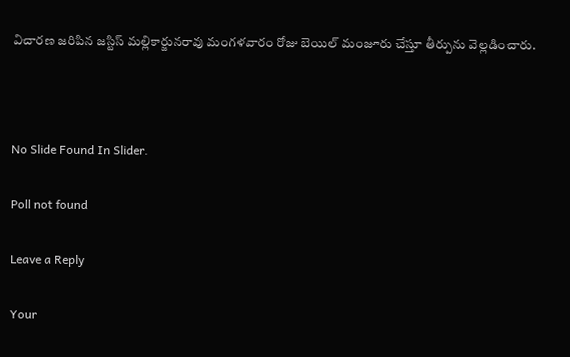విచారణ జరిపిన జస్టిస్ మల్లికార్జునరావు మంగళవారం రోజు బెయిల్ మంజూరు చేస్తూ తీర్పును వెల్లడించారు.



No Slide Found In Slider.

Poll not found

Leave a Reply

Your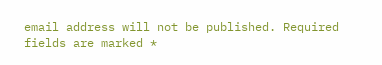email address will not be published. Required fields are marked *